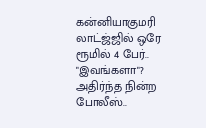கன்னியாகுமரி லாட்ஜ்ஜில் ஒரே ரூமில் 4 பேர்.. "இவங்களா"? அதிர்ந்த நின்ற போலீஸ்..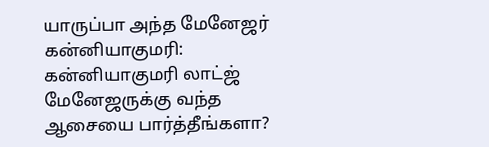யாருப்பா அந்த மேனேஜர்
கன்னியாகுமரி: கன்னியாகுமரி லாட்ஜ் மேனேஜருக்கு வந்த ஆசையை பார்த்தீங்களா?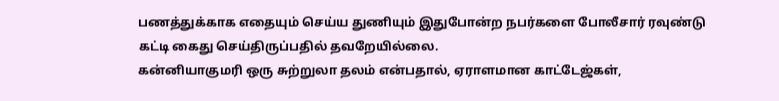பணத்துக்காக எதையும் செய்ய துணியும் இதுபோன்ற நபர்களை போலீசார் ரவுண்டு கட்டி கைது செய்திருப்பதில் தவறேயில்லை.
கன்னியாகுமரி ஒரு சுற்றுலா தலம் என்பதால், ஏராளமான காட்டேஜ்கள்,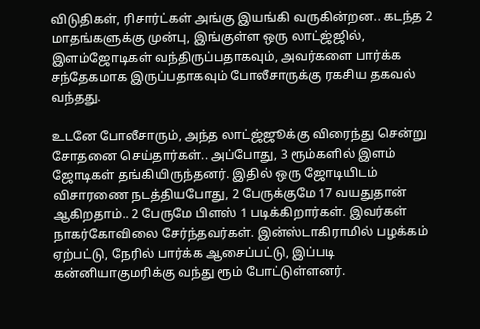விடுதிகள், ரிசார்ட்கள் அங்கு இயங்கி வருகின்றன.. கடந்த 2 மாதங்களுக்கு முன்பு, இங்குள்ள ஒரு லாட்ஜ்ஜில், இளம்ஜோடிகள் வந்திருப்பதாகவும், அவர்களை பார்க்க சந்தேகமாக இருப்பதாகவும் போலீசாருக்கு ரகசிய தகவல் வந்தது.

உடனே போலீசாரும், அந்த லாட்ஜ்ஜூக்கு விரைந்து சென்று சோதனை செய்தார்கள்.. அப்போது, 3 ரூம்களில் இளம் ஜோடிகள் தங்கியிருந்தனர். இதில் ஒரு ஜோடியிடம் விசாரணை நடத்தியபோது, 2 பேருக்குமே 17 வயதுதான் ஆகிறதாம்.. 2 பேருமே பிளஸ் 1 படிக்கிறார்கள். இவர்கள் நாகர்கோவிலை சேர்ந்தவர்கள். இன்ஸ்டாகிராமில் பழக்கம் ஏற்பட்டு, நேரில் பார்க்க ஆசைப்பட்டு, இப்படி கன்னியாகுமரிக்கு வந்து ரூம் போட்டுள்ளனர்.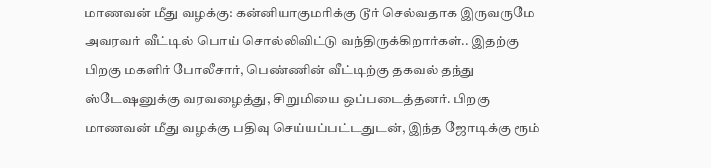மாணவன் மீது வழக்கு: கன்னியாகுமரிக்கு டூர் செல்வதாக இருவருமே அவரவர் வீட்டில் பொய் சொல்லிவிட்டு வந்திருக்கிறார்கள்.. இதற்கு பிறகு மகளிர் போலீசார், பெண்ணின் வீட்டிற்கு தகவல் தந்து ஸ்டேஷனுக்கு வரவழைத்து, சிறுமியை ஒப்படைத்தனர். பிறகு மாணவன் மீது வழக்கு பதிவு செய்யப்பட்டதுடன், இந்த ஜோடிக்கு ரூம்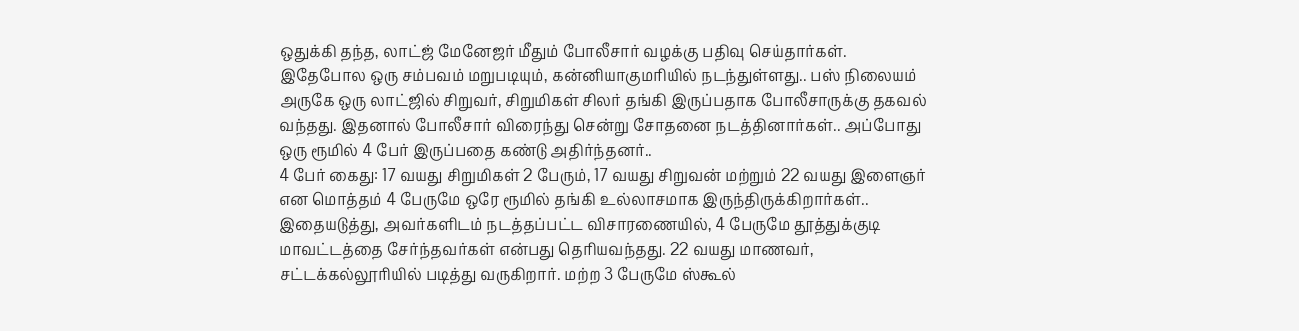ஒதுக்கி தந்த, லாட்ஜ் மேனேஜர் மீதும் போலீசார் வழக்கு பதிவு செய்தார்கள்.
இதேபோல ஒரு சம்பவம் மறுபடியும், கன்னியாகுமரியில் நடந்துள்ளது.. பஸ் நிலையம் அருகே ஒரு லாட்ஜில் சிறுவர், சிறுமிகள் சிலர் தங்கி இருப்பதாக போலீசாருக்கு தகவல் வந்தது. இதனால் போலீசார் விரைந்து சென்று சோதனை நடத்தினார்கள்.. அப்போது ஒரு ரூமில் 4 பேர் இருப்பதை கண்டு அதிர்ந்தனர்..
4 பேர் கைது: 17 வயது சிறுமிகள் 2 பேரும், 17 வயது சிறுவன் மற்றும் 22 வயது இளைஞர் என மொத்தம் 4 பேருமே ஒரே ரூமில் தங்கி உல்லாசமாக இருந்திருக்கிறார்கள்.. இதையடுத்து, அவர்களிடம் நடத்தப்பட்ட விசாரணையில், 4 பேருமே தூத்துக்குடி மாவட்டத்தை சேர்ந்தவர்கள் என்பது தெரியவந்தது. 22 வயது மாணவர், சட்டக்கல்லூரியில் படித்து வருகிறார். மற்ற 3 பேருமே ஸ்கூல்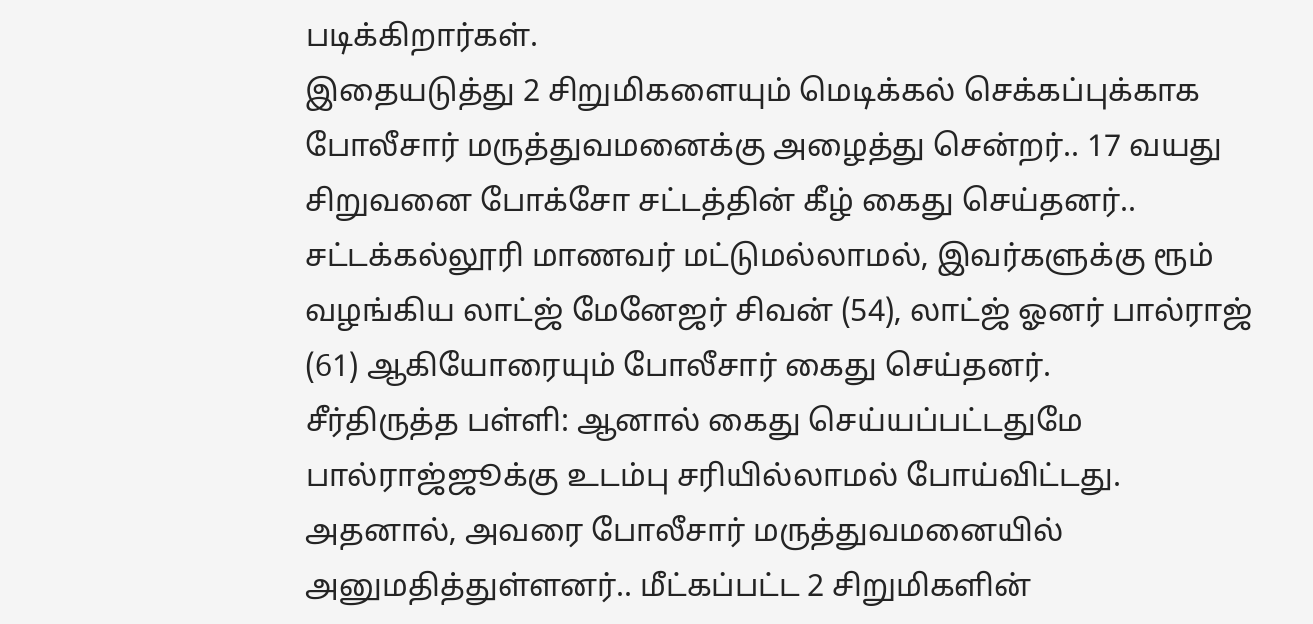படிக்கிறார்கள்.
இதையடுத்து 2 சிறுமிகளையும் மெடிக்கல் செக்கப்புக்காக போலீசார் மருத்துவமனைக்கு அழைத்து சென்றர்.. 17 வயது சிறுவனை போக்சோ சட்டத்தின் கீழ் கைது செய்தனர்.. சட்டக்கல்லூரி மாணவர் மட்டுமல்லாமல், இவர்களுக்கு ரூம் வழங்கிய லாட்ஜ் மேனேஜர் சிவன் (54), லாட்ஜ் ஓனர் பால்ராஜ் (61) ஆகியோரையும் போலீசார் கைது செய்தனர்.
சீர்திருத்த பள்ளி: ஆனால் கைது செய்யப்பட்டதுமே பால்ராஜ்ஜூக்கு உடம்பு சரியில்லாமல் போய்விட்டது. அதனால், அவரை போலீசார் மருத்துவமனையில் அனுமதித்துள்ளனர்.. மீட்கப்பட்ட 2 சிறுமிகளின்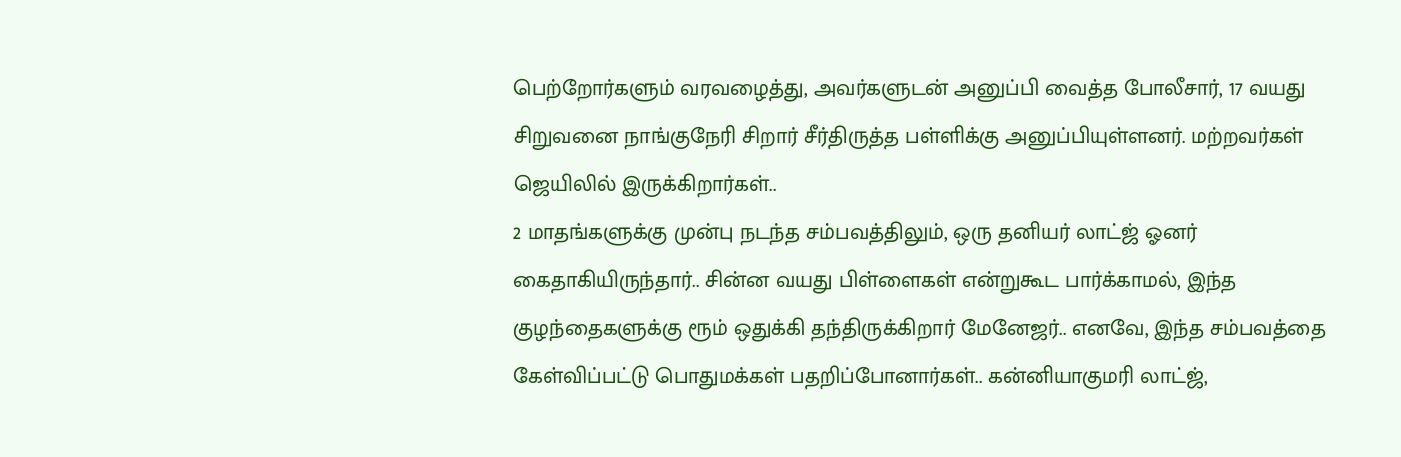பெற்றோர்களும் வரவழைத்து, அவர்களுடன் அனுப்பி வைத்த போலீசார், 17 வயது சிறுவனை நாங்குநேரி சிறார் சீர்திருத்த பள்ளிக்கு அனுப்பியுள்ளனர். மற்றவர்கள் ஜெயிலில் இருக்கிறார்கள்..
2 மாதங்களுக்கு முன்பு நடந்த சம்பவத்திலும், ஒரு தனியர் லாட்ஜ் ஓனர் கைதாகியிருந்தார்.. சின்ன வயது பிள்ளைகள் என்றுகூட பார்க்காமல், இந்த குழந்தைகளுக்கு ரூம் ஒதுக்கி தந்திருக்கிறார் மேனேஜர்.. எனவே, இந்த சம்பவத்தை கேள்விப்பட்டு பொதுமக்கள் பதறிப்போனார்கள்.. கன்னியாகுமரி லாட்ஜ்,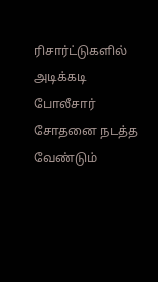ரிசார்ட்டுகளில் அடிக்கடி போலீசார் சோதனை நடத்த வேண்டும்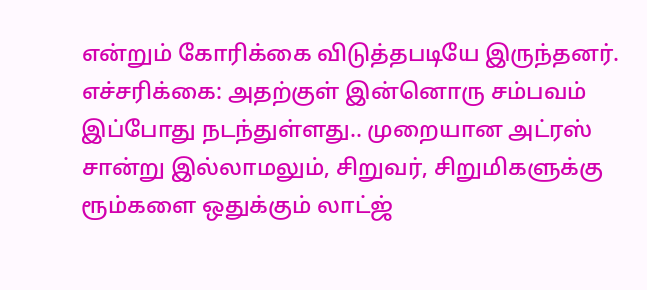என்றும் கோரிக்கை விடுத்தபடியே இருந்தனர்.
எச்சரிக்கை: அதற்குள் இன்னொரு சம்பவம் இப்போது நடந்துள்ளது.. முறையான அட்ரஸ் சான்று இல்லாமலும், சிறுவர், சிறுமிகளுக்கு ரூம்களை ஒதுக்கும் லாட்ஜ்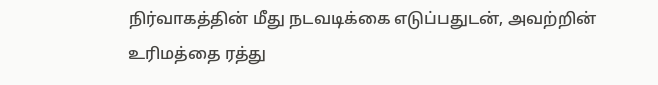நிர்வாகத்தின் மீது நடவடிக்கை எடுப்பதுடன், அவற்றின் உரிமத்தை ரத்து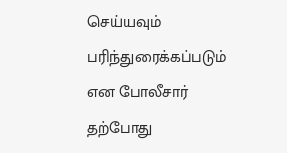செய்யவும் பரிந்துரைக்கப்படும் என போலீசார் தற்போது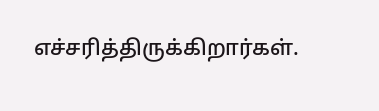எச்சரித்திருக்கிறார்கள்.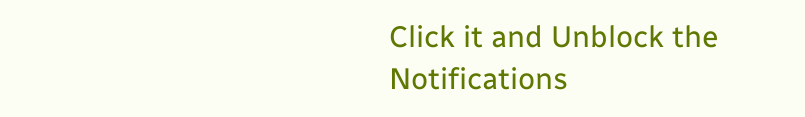Click it and Unblock the Notifications